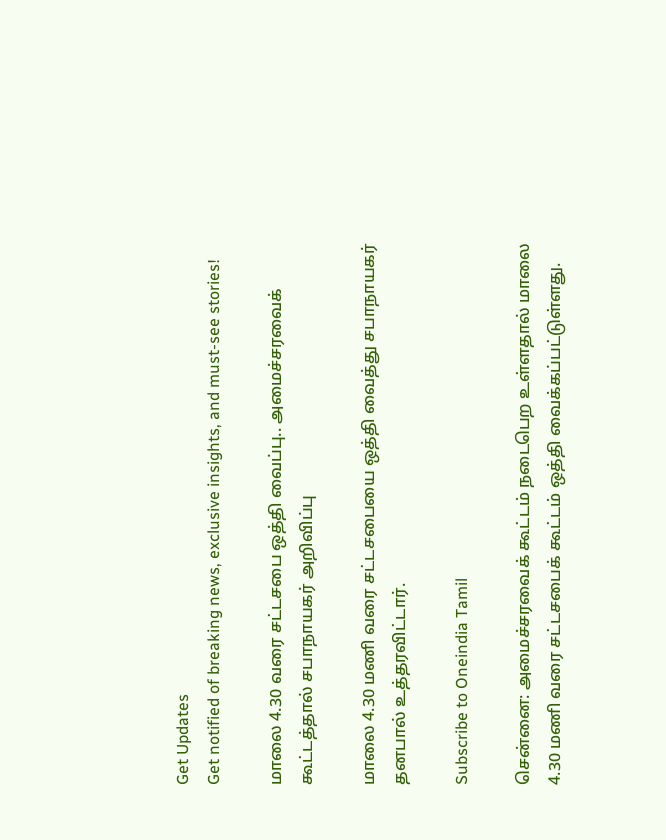Get Updates
Get notified of breaking news, exclusive insights, and must-see stories!

மாலை 4.30 வரை சட்டசபை ஒத்தி வைப்பு.. அமைச்சரவைக் கூட்டத்தால் சபாநாயகர் அறிவிப்பு

மாலை 4.30 மணி வரை சட்டசபையை ஒத்தி வைத்து சபாநாயகர் தனபால் உத்தரவிட்டார்.

Subscribe to Oneindia Tamil

சென்னை: அமைச்சரவைக் கூட்டம் நடைபெற உள்ளதால் மாலை 4.30 மணி வரை சட்டசபைக் கூட்டம் ஒத்தி வைக்கப்பட்டுள்ளது.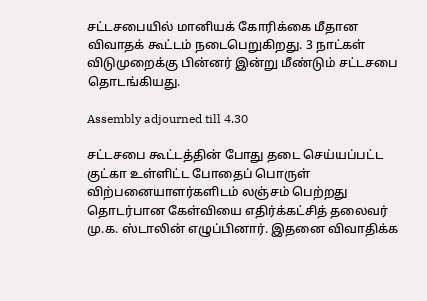சட்டசபையில் மானியக் கோரிக்கை மீதான விவாதக் கூட்டம் நடைபெறுகிறது. 3 நாட்கள் விடுமுறைக்கு பின்னர் இன்று மீண்டும் சட்டசபை தொடங்கியது.

Assembly adjourned till 4.30

சட்டசபை கூட்டத்தின் போது தடை செய்யப்பட்ட குட்கா உள்ளிட்ட போதைப் பொருள் விற்பனையாளர்களிடம் லஞ்சம் பெற்றது தொடர்பான கேள்வியை எதிர்க்கட்சித் தலைவர் மு.க. ஸ்டாலின் எழுப்பினார். இதனை விவாதிக்க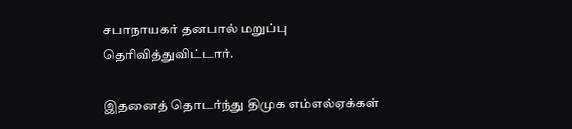சபாநாயகர் தனபால் மறுப்பு தெரிவித்துவிட்டார்.

இதனைத் தொடர்ந்து திமுக எம்எல்ஏக்கள்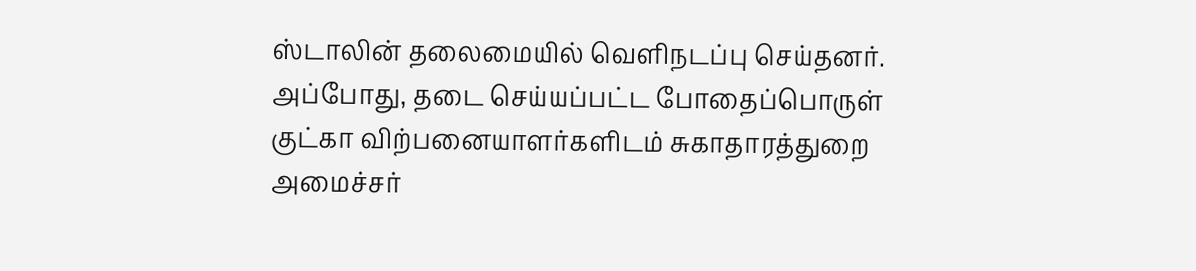ஸ்டாலின் தலைமையில் வெளிநடப்பு செய்தனர். அப்போது, தடை செய்யப்பட்ட போதைப்பொருள் குட்கா விற்பனையாளர்களிடம் சுகாதாரத்துறை அமைச்சர்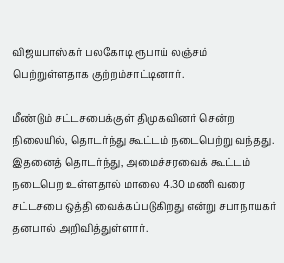விஜயபாஸ்கர் பலகோடி ரூபாய் லஞ்சம் பெற்றுள்ளதாக குற்றம்சாட்டினார்.

மீண்டும் சட்டசபைக்குள் திமுகவினர் சென்ற நிலையில், தொடர்ந்து கூட்டம் நடைபெற்று வந்தது. இதனைத் தொடர்ந்து, அமைச்சரவைக் கூட்டம் நடைபெற உள்ளதால் மாலை 4.30 மணி வரை சட்டசபை ஒத்தி வைக்கப்படுகிறது என்று சபாநாயகர் தனபால் அறிவித்துள்ளார்.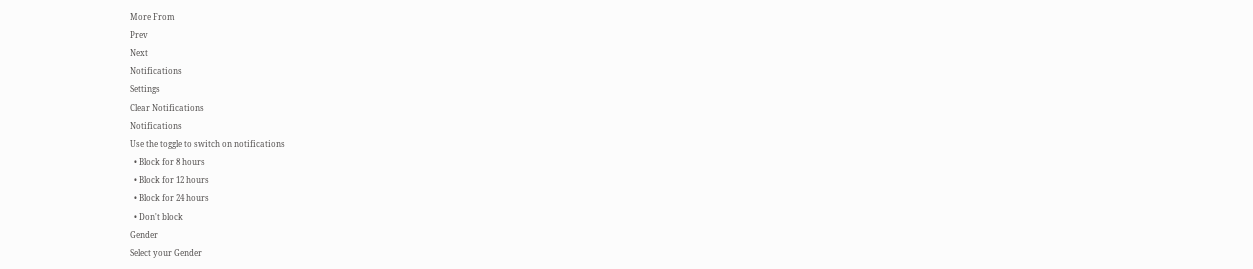More From
Prev
Next
Notifications
Settings
Clear Notifications
Notifications
Use the toggle to switch on notifications
  • Block for 8 hours
  • Block for 12 hours
  • Block for 24 hours
  • Don't block
Gender
Select your Gender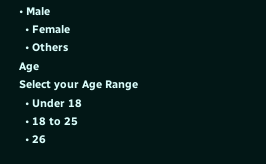• Male
  • Female
  • Others
Age
Select your Age Range
  • Under 18
  • 18 to 25
  • 26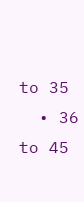to 35
  • 36 to 45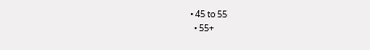• 45 to 55
  • 55+